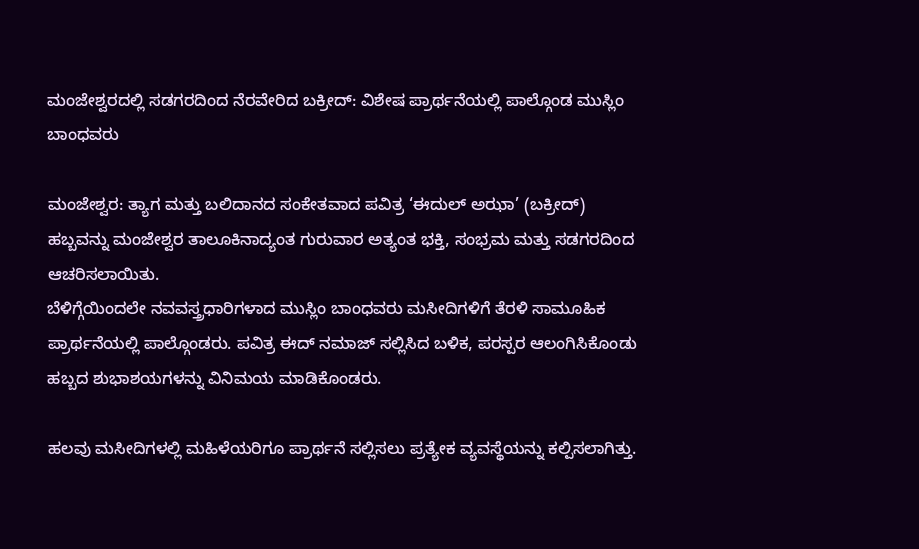ಮಂಜೇಶ್ವರದಲ್ಲಿ ಸಡಗರದಿಂದ ನೆರವೇರಿದ ಬಕ್ರೀದ್: ವಿಶೇಷ ಪ್ರಾರ್ಥನೆಯಲ್ಲಿ ಪಾಲ್ಗೊಂಡ ಮುಸ್ಲಿಂ ಬಾಂಧವರು

ಮಂಜೇಶ್ವರ: ತ್ಯಾಗ ಮತ್ತು ಬಲಿದಾನದ ಸಂಕೇತವಾದ ಪವಿತ್ರ ‘ಈದುಲ್ ಅಝಾ’ (ಬಕ್ರೀದ್) ಹಬ್ಬವನ್ನು ಮಂಜೇಶ್ವರ ತಾಲೂಕಿನಾದ್ಯಂತ ಗುರುವಾರ ಅತ್ಯಂತ ಭಕ್ತಿ, ಸಂಭ್ರಮ ಮತ್ತು ಸಡಗರದಿಂದ ಆಚರಿಸಲಾಯಿತು.
ಬೆಳಿಗ್ಗೆಯಿಂದಲೇ ನವವಸ್ತ್ರಧಾರಿಗಳಾದ ಮುಸ್ಲಿಂ ಬಾಂಧವರು ಮಸೀದಿಗಳಿಗೆ ತೆರಳಿ ಸಾಮೂಹಿಕ ಪ್ರಾರ್ಥನೆಯಲ್ಲಿ ಪಾಲ್ಗೊಂಡರು. ಪವಿತ್ರ ಈದ್ ನಮಾಜ್ ಸಲ್ಲಿಸಿದ ಬಳಿಕ, ಪರಸ್ಪರ ಆಲಂಗಿಸಿಕೊಂಡು ಹಬ್ಬದ ಶುಭಾಶಯಗಳನ್ನು ವಿನಿಮಯ ಮಾಡಿಕೊಂಡರು.

ಹಲವು ಮಸೀದಿಗಳಲ್ಲಿ ಮಹಿಳೆಯರಿಗೂ ಪ್ರಾರ್ಥನೆ ಸಲ್ಲಿಸಲು ಪ್ರತ್ಯೇಕ ವ್ಯವಸ್ಥೆಯನ್ನು ಕಲ್ಪಿಸಲಾಗಿತ್ತು.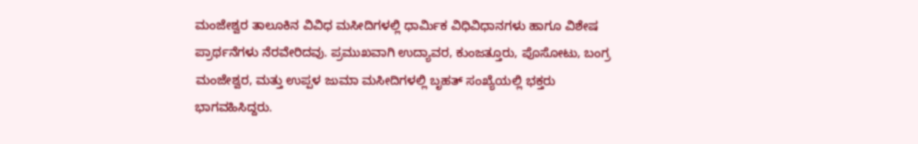ಮಂಜೇಶ್ವರ ತಾಲೂಕಿನ ವಿವಿಧ ಮಸೀದಿಗಳಲ್ಲಿ ಧಾರ್ಮಿಕ ವಿಧಿವಿಧಾನಗಳು ಹಾಗೂ ವಿಶೇಷ ಪ್ರಾರ್ಥನೆಗಳು ನೆರವೇರಿದವು. ಪ್ರಮುಖವಾಗಿ ಉದ್ಯಾವರ, ಕುಂಜತ್ತೂರು, ಪೊಸೋಟು, ಬಂಗ್ರ ಮಂಜೇಶ್ವರ, ಮತ್ತು ಉಪ್ಪಳ ಜುಮಾ ಮಸೀದಿಗಳಲ್ಲಿ ಬೃಹತ್ ಸಂಖ್ಯೆಯಲ್ಲಿ ಭಕ್ತರು ಭಾಗವಹಿಸಿದ್ದರು.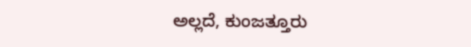ಅಲ್ಲದೆ, ಕುಂಜತ್ತೂರು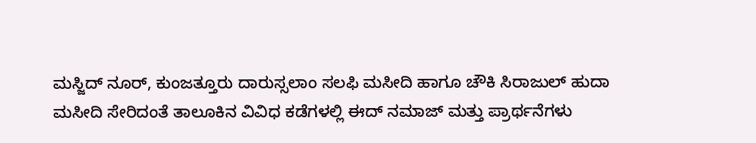ಮಸ್ಜಿದ್ ನೂರ್, ಕುಂಜತ್ತೂರು ದಾರುಸ್ಸಲಾಂ ಸಲಫಿ ಮಸೀದಿ ಹಾಗೂ ಚೌಕಿ ಸಿರಾಜುಲ್ ಹುದಾ ಮಸೀದಿ ಸೇರಿದಂತೆ ತಾಲೂಕಿನ ವಿವಿಧ ಕಡೆಗಳಲ್ಲಿ ಈದ್ ನಮಾಜ್ ಮತ್ತು ಪ್ರಾರ್ಥನೆಗಳು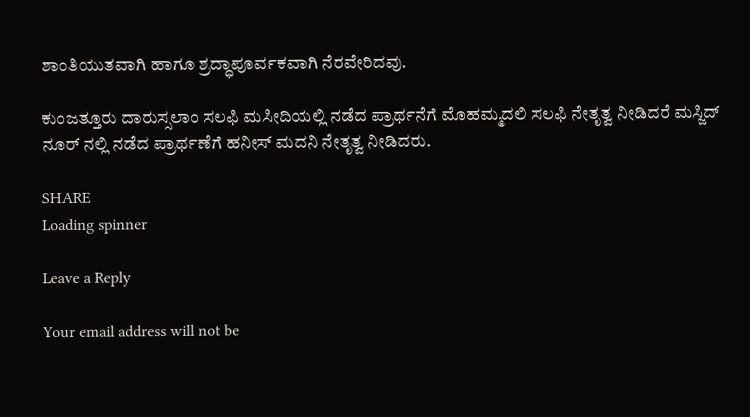ಶಾಂತಿಯುತವಾಗಿ ಹಾಗೂ ಶ್ರದ್ಧಾಪೂರ್ವಕವಾಗಿ ನೆರವೇರಿದವು.

ಕುಂಜತ್ತೂರು ದಾರುಸ್ಸಲಾಂ ಸಲಫಿ ಮಸೀದಿಯಲ್ಲಿ ನಡೆದ ಪ್ರಾರ್ಥನೆಗೆ ಮೊಹಮ್ಮದಲಿ ಸಲಫಿ ನೇತೃತ್ವ ನೀಡಿದರೆ ಮಸ್ಜಿದ್ ನೂರ್ ನಲ್ಲಿ ನಡೆದ ಪ್ರಾರ್ಥಣೆಗೆ ಹನೀಸ್ ಮದನಿ ನೇತೃತ್ವ ನೀಡಿದರು.

SHARE
Loading spinner

Leave a Reply

Your email address will not be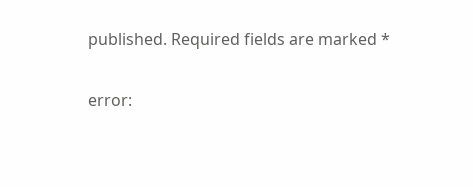published. Required fields are marked *

error: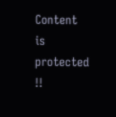Content is protected !!